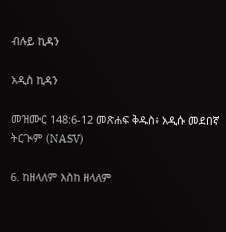ብሉይ ኪዳን

አዲስ ኪዳን

መዝሙር 148:6-12 መጽሐፍ ቅዱስ፥ አዲሱ መደበኛ ትርጒም (NASV)

6. ከዘላለም እስከ ዘላለም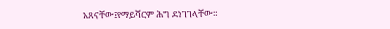አጸናቸው፤የማይሻርም ሕግ ደነገገላቸው።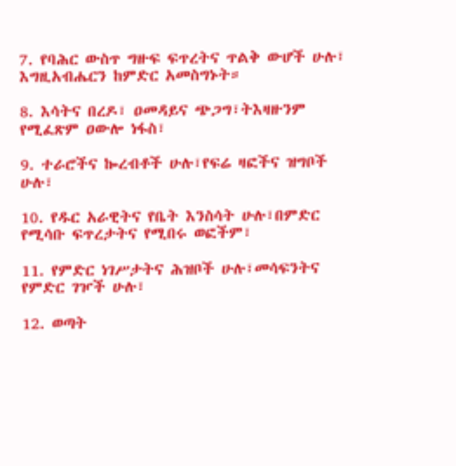7. የባሕር ውስጥ ግዙፍ ፍጥረትና ጥልቅ ውሆች ሁሉ፣ እግዚአብሔርን ከምድር አመስግኑት።

8. እሳትና በረዶ፣ ዐመዳይና ጭጋግ፣ትእዛዙንም የሚፈጽም ዐውሎ ነፋስ፣

9. ተራሮችና ኰረብቶች ሁሉ፣የፍሬ ዛፎችና ዝግቦች ሁሉ፣

10. የዱር አራዊትና የቤት እንስሳት ሁሉ፣በምድር የሚሳቡ ፍጥረታትና የሚበሩ ወፎችም፣

11. የምድር ነገሥታትና ሕዝቦች ሁሉ፣መሳፍንትና የምድር ገዦች ሁሉ፣

12. ወጣት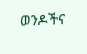ወንዶችና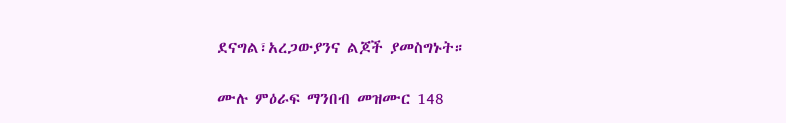ደናግል፣አረጋውያንና ልጆች ያመስግኑት።

ሙሉ ምዕራፍ ማንበብ መዝሙር 148